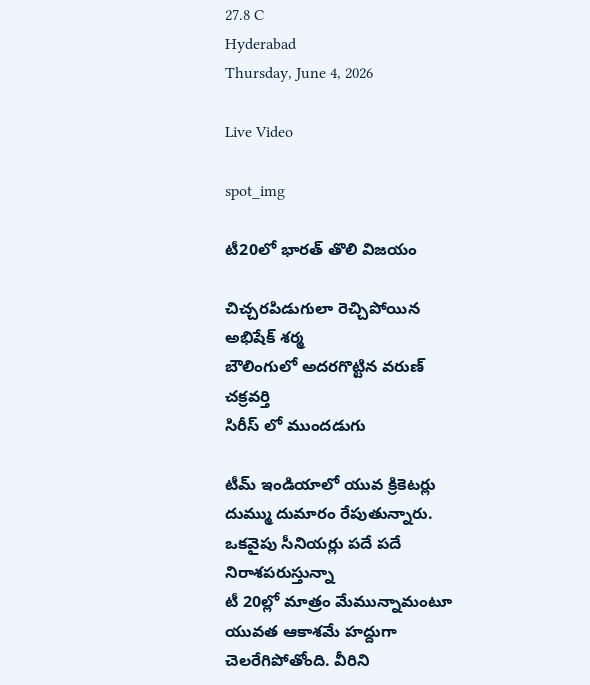27.8 C
Hyderabad
Thursday, June 4, 2026

Live Video

spot_img

టీ20లో భారత్ తొలి విజయం

చిచ్చరపిడుగులా రెచ్చిపోయిన అభిషేక్ శర్మ
బౌలింగులో అదరగొట్టిన వరుణ్ చక్రవర్తి
సిరీస్ లో ముందడుగు

టీమ్ ఇండియాలో యువ క్రికెటర్లు దుమ్ము దుమారం రేపుతున్నారు. ఒకవైపు సీనియర్లు పదే పదే నిరాశపరుస్తున్నా
టీ 20ల్లో మాత్రం మేమున్నామంటూ యువత ఆకాశమే హద్దుగా చెలరేగిపోతోంది. వీరిని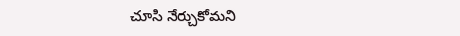చూసి నేర్చుకోమని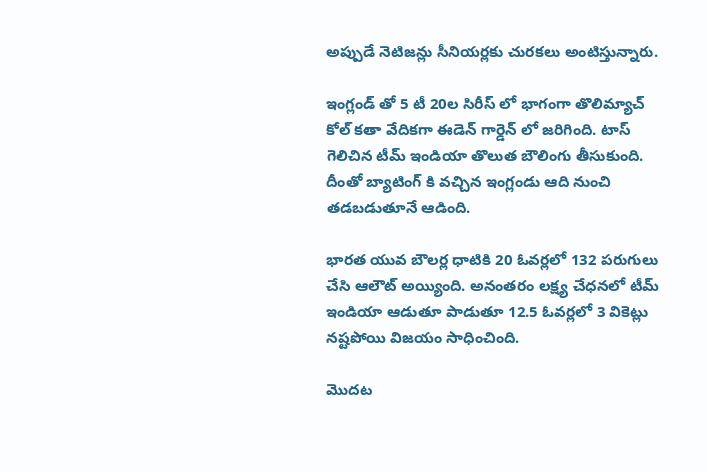అప్పుడే నెటిజన్లు సీనియర్లకు చురకలు అంటిస్తున్నారు.

ఇంగ్లండ్ తో 5 టీ 20ల సిరీస్ లో భాగంగా తొలిమ్యాచ్ కోల్ కతా వేదికగా ఈడెన్ గార్డెన్ లో జరిగింది. టాస్ గెలిచిన టీమ్ ఇండియా తొలుత బౌలింగు తీసుకుంది. దీంతో బ్యాటింగ్ కి వచ్చిన ఇంగ్లండు ఆది నుంచి తడబడుతూనే ఆడింది.

భారత యువ బౌలర్ల ధాటికి 20 ఓవర్లలో 132 పరుగులు చేసి ఆలౌట్ అయ్యింది. అనంతరం లక్ష్య చేధనలో టీమ్ ఇండియా ఆడుతూ పాడుతూ 12.5 ఓవర్లలో 3 వికెట్లు నష్టపోయి విజయం సాధించింది.

మొదట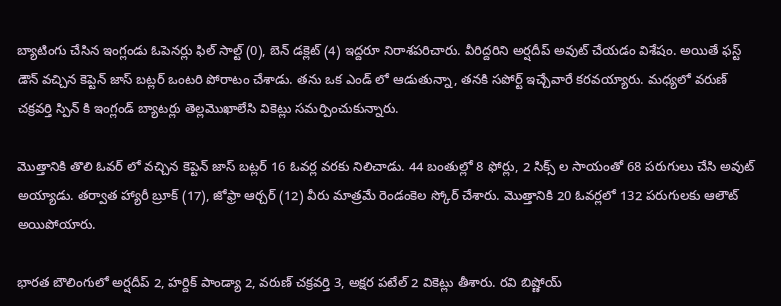బ్యాటింగు చేసిన ఇంగ్లండు ఓపెనర్లు ఫిల్ సాల్ట్ (0), బెన్ డక్లెట్ (4) ఇద్దరూ నిరాశపరిచారు. వీరిద్దరిని అర్షదీప్ అవుట్ చేయడం విశేషం. అయితే ఫస్ట్ డౌన్ వచ్చిన కెప్టెన్ జాస్ బట్లర్ ఒంటరి పోరాటం చేశాడు. తను ఒక ఎండ్ లో ఆడుతున్నా, తనకి సపోర్ట్ ఇచ్చేవారే కరవయ్యారు. మధ్యలో వరుణ్ చక్రవర్తి స్పిన్ కి ఇంగ్లండ్ బ్యాటర్లు తెల్లమొఖాలేసి వికెట్లు సమర్పించుకున్నారు.

మొత్తానికి తొలి ఓవర్ లో వచ్చిన కెప్టెన్ జాస్ బట్లర్ 16 ఓవర్ల వరకు నిలిచాడు. 44 బంతుల్లో 8 ఫోర్లు, 2 సిక్స్ ల సాయంతో 68 పరుగులు చేసి అవుట్ అయ్యాడు. తర్వాత హ్యారీ బ్రూక్ (17), జోఫ్రా ఆర్చర్ (12) వీరు మాత్రమే రెండంకెల స్కోర్ చేశారు. మొత్తానికి 20 ఓవర్లలో 132 పరుగులకు ఆలౌట్ అయిపోయారు.

భారత బౌలింగులో అర్షదీప్ 2, హర్దిక్ పాండ్యా 2, వరుణ్ చక్రవర్తి 3, అక్షర పటేల్ 2 వికెట్లు తీశారు. రవి బిష్ణోయ్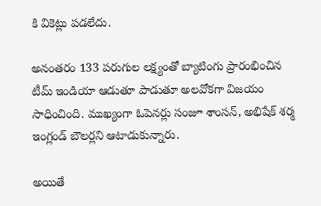కి వికెట్లు పడలేదు.

అనంతరం 133 పరుగుల లక్ష్యంతో బ్యాటింగు ప్రారంభించిన టీమ్ ఇండియా ఆడుతూ పాడుతూ అలవోకగా విజయం సాధించింది. ముఖ్యంగా ఓపెనర్లు సంజూ శాంసన్, అభిషేక్ శర్మ ఇంగ్లండ్ బౌలర్లని ఆటాడుకున్నారు.

అయితే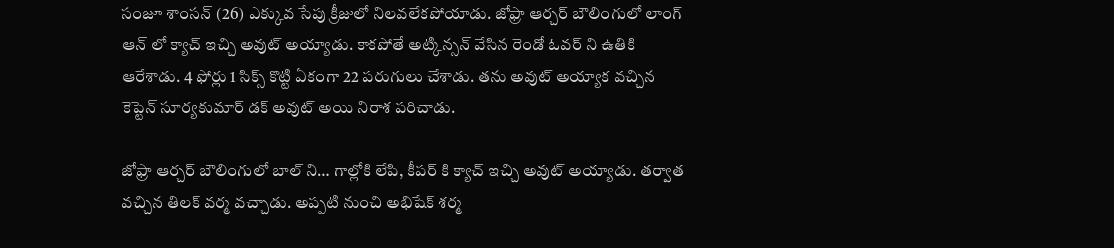సంజూ శాంసన్ (26) ఎక్కువ సేపు క్రీజులో నిలవలేకపోయాడు. జోఫ్రా ఆర్చర్ బౌలింగులో లాంగ్ ఆన్ లో క్యాచ్ ఇచ్చి అవుట్ అయ్యాడు. కాకపోతే అట్కిన్సన్ వేసిన రెండో ఓవర్ ని ఉతికి ఆరేశాడు. 4 ఫోర్లు 1 సిక్స్ కొట్టి ఏకంగా 22 పరుగులు చేశాడు. తను అవుట్ అయ్యాక వచ్చిన కెప్టెన్ సూర్యకుమార్ డక్ అవుట్ అయి నిరాశ పరిచాడు.

జోఫ్రా ఆర్చర్ బౌలింగులో బాల్ ని… గాల్లోకి లేపి, కీపర్ కి క్యాచ్ ఇచ్చి అవుట్ అయ్యాడు. తర్వాత వచ్చిన తిలక్ వర్మ వచ్చాడు. అప్పటి నుంచి అభిషేక్ శర్మ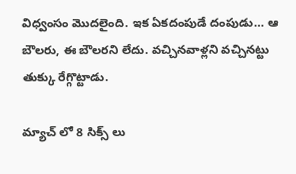విధ్వంసం మొదలైంది. ఇక ఏకదంపుడే దంపుడు… ఆ బౌలరు, ఈ బౌలరని లేదు. వచ్చినవాళ్లని వచ్చినట్టు తుక్కు రేగ్గొట్టాడు.

మ్యాచ్ లో 8 సిక్స్ లు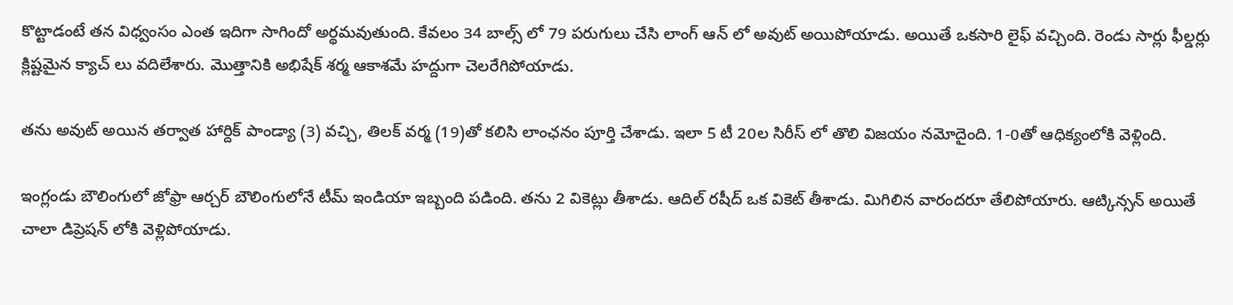కొట్టాడంటే తన విధ్వంసం ఎంత ఇదిగా సాగిందో అర్థమవుతుంది. కేవలం 34 బాల్స్ లో 79 పరుగులు చేసి లాంగ్ ఆన్ లో అవుట్ అయిపోయాడు. అయితే ఒకసారి లైఫ్ వచ్చింది. రెండు సార్లు ఫీల్డర్లు క్లిష్టమైన క్యాచ్ లు వదిలేశారు. మొత్తానికి అభిషేక్ శర్మ ఆకాశమే హద్దుగా చెలరేగిపోయాడు.

తను అవుట్ అయిన తర్వాత హార్దిక్ పాండ్యా (3) వచ్చి, తిలక్ వర్మ (19)తో కలిసి లాంఛనం పూర్తి చేశాడు. ఇలా 5 టీ 20ల సిరీస్ లో తొలి విజయం నమోదైంది. 1-0తో ఆధిక్యంలోకి వెళ్లింది.

ఇంగ్లండు బౌలింగులో జోఫ్రా ఆర్చర్ బౌలింగులోనే టీమ్ ఇండియా ఇబ్బంది పడింది. తను 2 వికెట్లు తీశాడు. ఆదిల్ రషీద్ ఒక వికెట్ తీశాడు. మిగిలిన వారందరూ తేలిపోయారు. ఆట్కిన్సన్ అయితే చాలా డిప్రెషన్ లోకి వెళ్లిపోయాడు.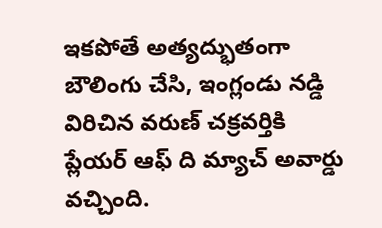ఇకపోతే అత్యద్భుతంగా బౌలింగు చేసి, ఇంగ్లండు నడ్డి విరిచిన వరుణ్ చక్రవర్తికి ప్లేయర్ ఆఫ్ ది మ్యాచ్ అవార్డు వచ్చింది.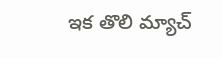ఇక తొలి మ్యాచ్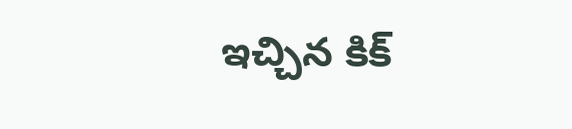ఇచ్చిన కిక్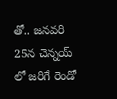తో.. జనవరి 25న చెన్నయ్ లో జరిగే రెండో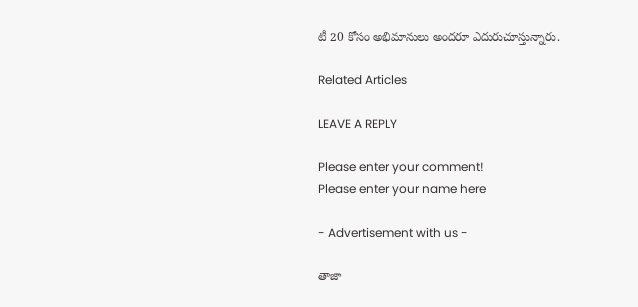టీ 20 కోసం అభిమానులు అందరూ ఎదురుచూస్తున్నారు.

Related Articles

LEAVE A REPLY

Please enter your comment!
Please enter your name here

- Advertisement with us -

తాజా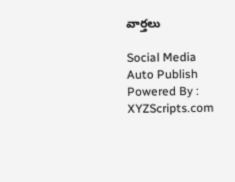వార్తలు

Social Media Auto Publish Powered By : XYZScripts.com